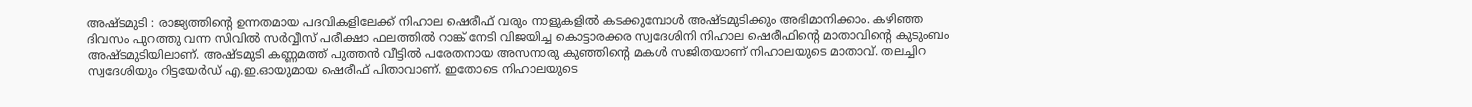അഷ്ടമുടി : രാജ്യത്തിൻ്റെ ഉന്നതമായ പദവികളിലേക്ക് നിഹാല ഷെരീഫ് വരും നാളുകളിൽ കടക്കുമ്പോൾ അഷ്ടമുടിക്കും അഭിമാനിക്കാം. കഴിഞ്ഞ ദിവസം പുറത്തു വന്ന സിവിൽ സർവ്വീസ് പരീക്ഷാ ഫലത്തിൽ റാങ്ക് നേടി വിജയിച്ച കൊട്ടാരക്കര സ്വദേശിനി നിഹാല ഷെരീഫിൻ്റെ മാതാവിൻ്റെ കുടുംബം അഷ്ടമുടിയിലാണ്. അഷ്ടമുടി കണ്ണമത്ത് പുത്തൻ വീട്ടിൽ പരേതനായ അസനാരു കുഞ്ഞിൻ്റെ മകൾ സജിതയാണ് നിഹാലയുടെ മാതാവ്. തലച്ചിറ സ്വദേശിയും റിട്ടയേർഡ് എ.ഇ.ഓയുമായ ഷെരീഫ് പിതാവാണ്. ഇതോടെ നിഹാലയുടെ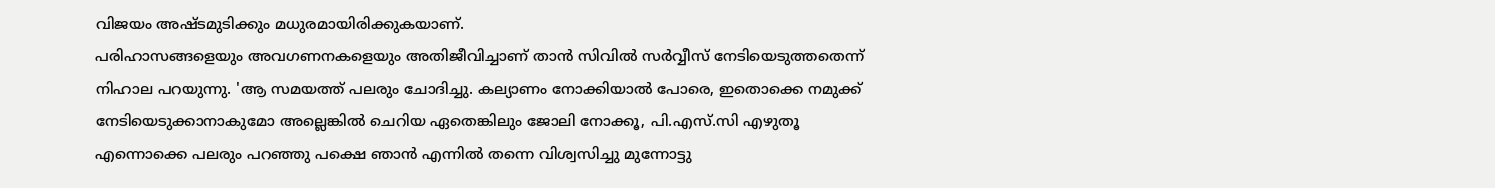വിജയം അഷ്ടമുടിക്കും മധുരമായിരിക്കുകയാണ്.
പരിഹാസങ്ങളെയും അവഗണനകളെയും അതിജീവിച്ചാണ് താൻ സിവിൽ സർവ്വീസ് നേടിയെടുത്തതെന്ന് നിഹാല പറയുന്നു. 'ആ സമയത്ത് പലരും ചോദിച്ചു. കല്യാണം നോക്കിയാൽ പോരെ, ഇതൊക്കെ നമുക്ക് നേടിയെടുക്കാനാകുമോ അല്ലെങ്കിൽ ചെറിയ ഏതെങ്കിലും ജോലി നോക്കൂ, പി.എസ്.സി എഴുതൂ എന്നൊക്കെ പലരും പറഞ്ഞു പക്ഷെ ഞാൻ എന്നിൽ തന്നെ വിശ്വസിച്ചു മുന്നോട്ടു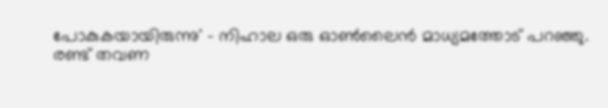പോകുകയായിരുന്നു' - നിഹാല ഒരു ഓൺലൈൻ മാധ്യമത്തോട് പറഞ്ഞു.
രണ്ട് തവണ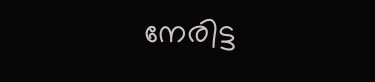നേരിട്ട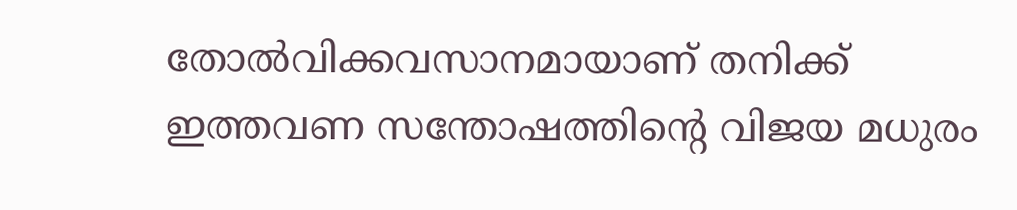തോൽവിക്കവസാനമായാണ് തനിക്ക് ഇത്തവണ സന്തോഷത്തിൻ്റെ വിജയ മധുരം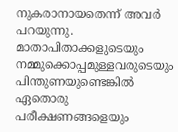നുകരാനായതെന്ന് അവർ പറയുന്നു. മാതാപിതാക്കളുടെയും നമ്മുക്കൊപ്പമുള്ളവരുടെയും പിന്തുണയുണ്ടെങ്കിൽ ഏതൊരു പരീക്ഷണങ്ങളെയും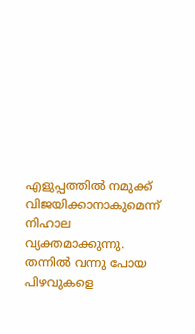എളുപ്പത്തിൽ നമുക്ക് വിജയിക്കാനാകുമെന്ന് നിഹാല വ്യക്തമാക്കുന്നു. തന്നിൽ വന്നു പോയ പിഴവുകളെ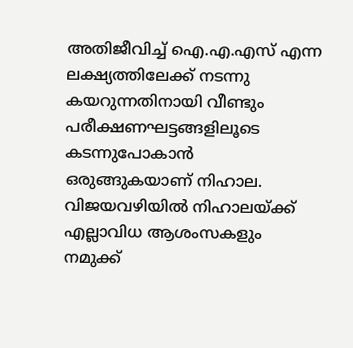അതിജീവിച്ച് ഐ.എ.എസ് എന്ന ലക്ഷ്യത്തിലേക്ക് നടന്നു കയറുന്നതിനായി വീണ്ടും പരീക്ഷണഘട്ടങ്ങളിലൂടെ കടന്നുപോകാൻ ഒരുങ്ങുകയാണ് നിഹാല. വിജയവഴിയിൽ നിഹാലയ്ക്ക് എല്ലാവിധ ആശംസകളും നമുക്ക്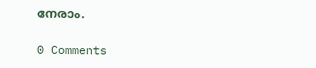നേരാം.

0 Comments